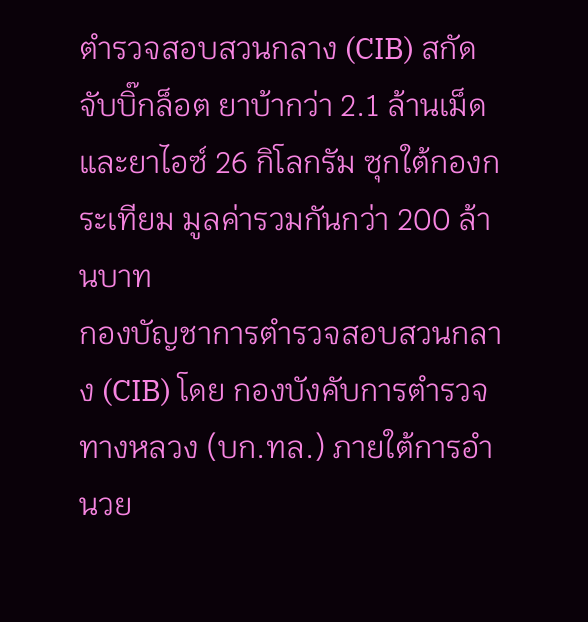ตำรวจสอบสวนกลาง (CIB) สกัดจับบิ๊กล็อต ยาบ้ากว่า 2.1 ล้านเม็ดและยาไอซ์ 26 กิโลกรัม ซุกใต้กองกระเทียม มูลค่ารวมกันกว่า 200 ล้านบาท
กองบัญชาการตำรวจสอบสวนกลาง (CIB) โดย กองบังคับการตำรวจทางหลวง (บก.ทล.) ภายใต้การอำนวย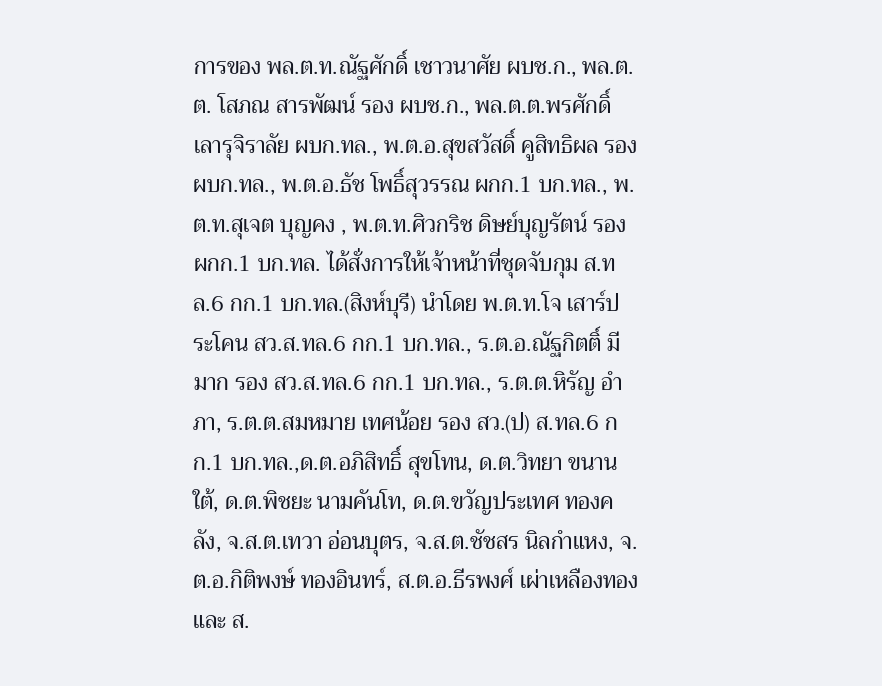การของ พล.ต.ท.ณัฐศักดิ์ เชาวนาศัย ผบช.ก., พล.ต.ต. โสภณ สารพัฒน์ รอง ผบช.ก., พล.ต.ต.พรศักดิ์ เลารุจิราลัย ผบก.ทล., พ.ต.อ.สุขสวัสดิ์ คูสิทธิผล รอง ผบก.ทล., พ.ต.อ.ธัช โพธิ์สุวรรณ ผกก.1 บก.ทล., พ.ต.ท.สุเจต บุญคง , พ.ต.ท.ศิวกริช ดิษย์บุญรัตน์ รอง ผกก.1 บก.ทล. ได้สั่งการให้เจ้าหน้าที่ชุดจับกุม ส.ทล.6 กก.1 บก.ทล.(สิงห์บุรี) นำโดย พ.ต.ท.โจ เสาร์ประโคน สว.ส.ทล.6 กก.1 บก.ทล., ร.ต.อ.ณัฐกิตติ์ มีมาก รอง สว.ส.ทล.6 กก.1 บก.ทล., ร.ต.ต.หิรัญ อำภา, ร.ต.ต.สมหมาย เทศน้อย รอง สว.(ป) ส.ทล.6 กก.1 บก.ทล.,ด.ต.อภิสิทธิ์ สุขโทน, ด.ต.วิทยา ขนานใต้, ด.ต.พิชยะ นามคันโท, ด.ต.ขวัญประเทศ ทองคลัง, จ.ส.ต.เทวา อ่อนบุตร, จ.ส.ต.ชัชสร นิลกำแหง, จ.ต.อ.กิติพงษ์ ทองอินทร์, ส.ต.อ.ธีรพงศ์ เผ่าเหลืองทอง และ ส.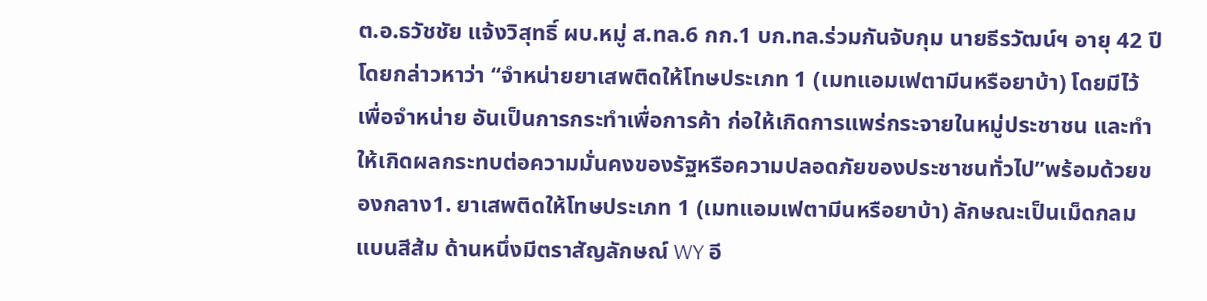ต.อ.ธวัชชัย แจ้งวิสุทธิ์ ผบ.หมู่ ส.ทล.6 กก.1 บก.ทล.ร่วมกันจับกุม นายธีรวัฒน์ฯ อายุ 42 ปี โดยกล่าวหาว่า “จำหน่ายยาเสพติดให้โทษประเภท 1 (เมทแอมเฟตามีนหรือยาบ้า) โดยมีไว้เพื่อจำหน่าย อันเป็นการกระทำเพื่อการค้า ก่อให้เกิดการแพร่กระจายในหมู่ประชาชน และทำให้เกิดผลกระทบต่อความมั่นคงของรัฐหรือความปลอดภัยของประชาชนทั่วไป”พร้อมด้วยของกลาง1. ยาเสพติดให้โทษประเภท 1 (เมทแอมเฟตามีนหรือยาบ้า) ลักษณะเป็นเม็ดกลมแบนสีส้ม ด้านหนึ่งมีตราสัญลักษณ์ WY อี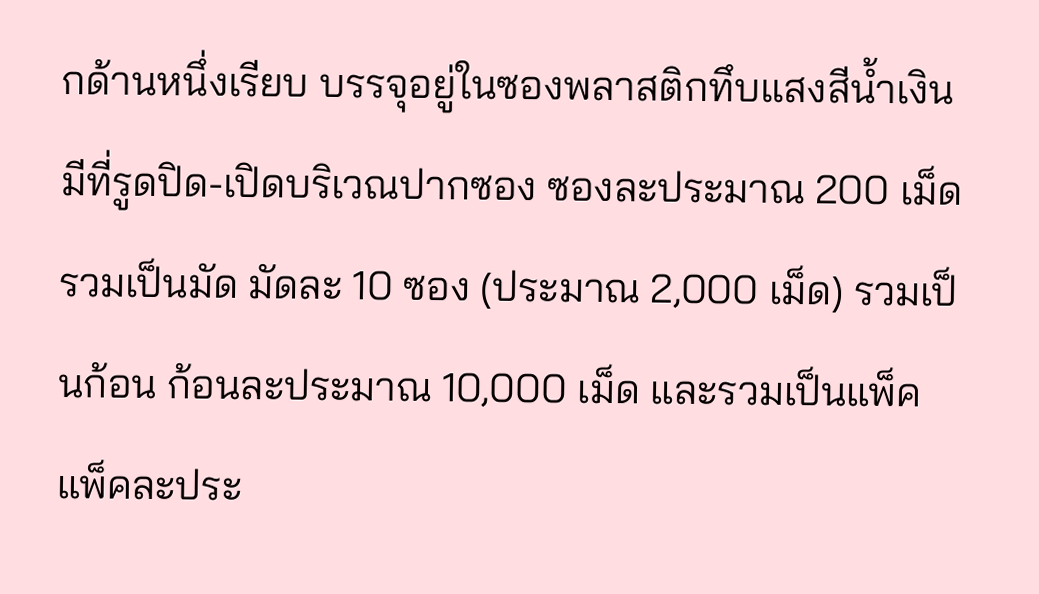กด้านหนึ่งเรียบ บรรจุอยู่ในซองพลาสติกทึบแสงสีน้ำเงิน มีที่รูดปิด-เปิดบริเวณปากซอง ซองละประมาณ 200 เม็ด รวมเป็นมัด มัดละ 10 ซอง (ประมาณ 2,000 เม็ด) รวมเป็นก้อน ก้อนละประมาณ 10,000 เม็ด และรวมเป็นแพ็ค แพ็คละประ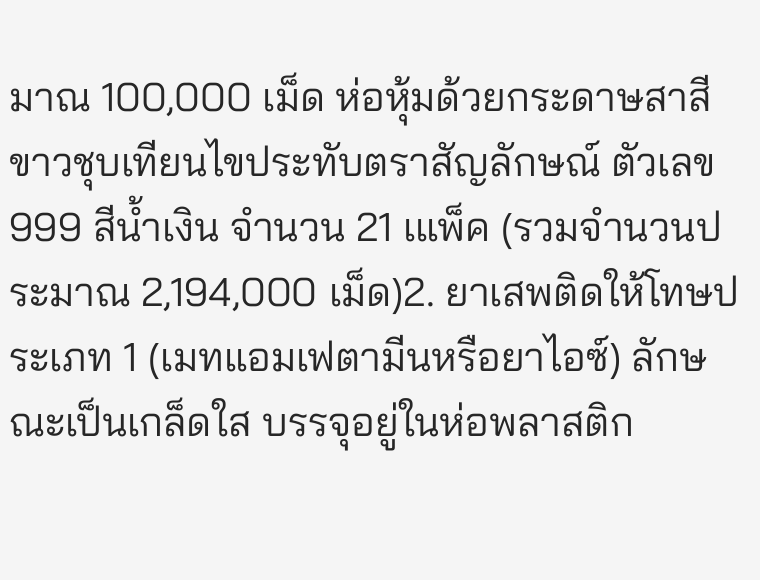มาณ 100,000 เม็ด ห่อหุ้มด้วยกระดาษสาสีขาวชุบเทียนไขประทับตราสัญลักษณ์ ตัวเลข 999 สีน้ำเงิน จำนวน 21 เแพ็ค (รวมจำนวนประมาณ 2,194,000 เม็ด)2. ยาเสพติดให้โทษประเภท 1 (เมทแอมเฟตามีนหรือยาไอซ์) ลักษณะเป็นเกล็ดใส บรรจุอยู่ในห่อพลาสติก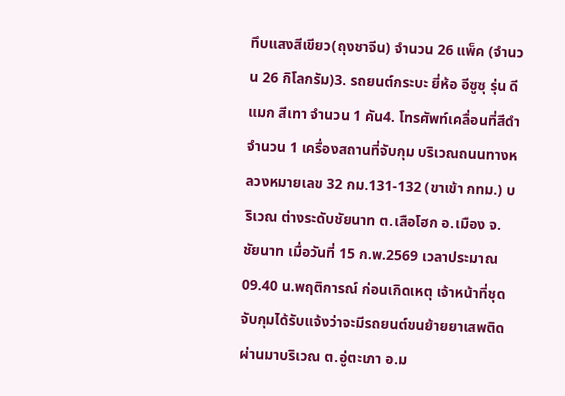ทึบแสงสีเขียว(ถุงชาจีน) จำนวน 26 แพ็ค (จำนวน 26 กิโลกรัม)3. รถยนต์กระบะ ยี่ห้อ อีซูซุ รุ่น ดีแมก สีเทา จำนวน 1 คัน4. โทรศัพท์เคลื่อนที่สีดำ จำนวน 1 เครื่องสถานที่จับกุม บริเวณถนนทางหลวงหมายเลข 32 กม.131-132 (ขาเข้า กทม.) บริเวณ ต่างระดับชัยนาท ต.เสือโฮก อ.เมือง จ.ชัยนาท เมื่อวันที่ 15 ก.พ.2569 เวลาประมาณ 09.40 น.พฤติการณ์ ก่อนเกิดเหตุ เจ้าหน้าที่ชุดจับกุมได้รับแจ้งว่าจะมีรถยนต์ขนย้ายยาเสพติดผ่านมาบริเวณ ต.อู่ตะเภา อ.ม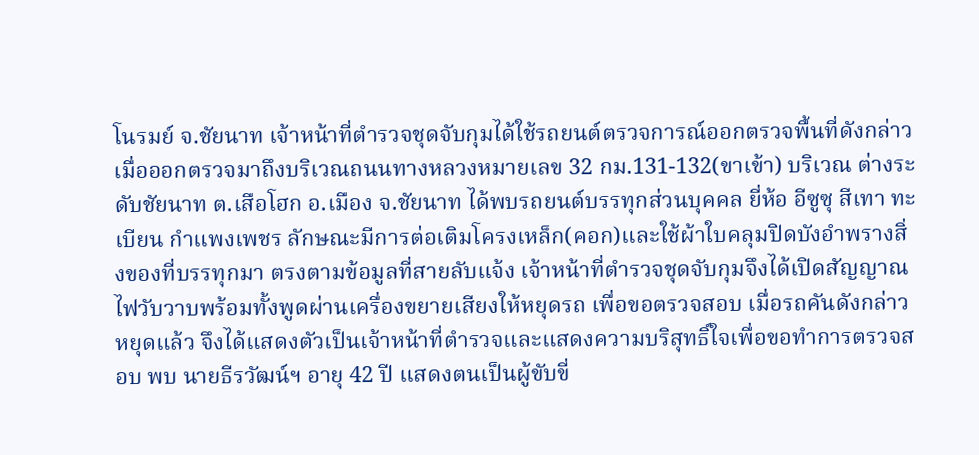โนรมย์ จ.ชัยนาท เจ้าหน้าที่ตำรวจชุดจับกุมได้ใช้รถยนต์ตรวจการณ์ออกตรวจพื้นที่ดังกล่าว เมื่อออกตรวจมาถึงบริเวณถนนทางหลวงหมายเลข 32 กม.131-132(ขาเข้า) บริเวณ ต่างระดับชัยนาท ต.เสือโฮก อ.เมือง จ.ชัยนาท ได้พบรถยนต์บรรทุกส่วนบุคคล ยี่ห้อ อีซูซุ สีเทา ทะเบียน กำแพงเพชร ลักษณะมีการต่อเติมโครงเหล็ก(คอก)และใช้ผ้าใบคลุมปิดบังอำพรางสิ่งของที่บรรทุกมา ตรงตามข้อมูลที่สายลับแจ้ง เจ้าหน้าที่ตำรวจชุดจับกุมจึงได้เปิดสัญญาณไฟวับวาบพร้อมทั้งพูดผ่านเครื่องขยายเสียงให้หยุดรถ เพื่อขอตรวจสอบ เมื่อรถคันดังกล่าวหยุดแล้ว จึงได้แสดงตัวเป็นเจ้าหน้าที่ตำรวจและแสดงความบริสุทธิ์ใจเพื่อขอทำการตรวจสอบ พบ นายธีรวัฒน์ฯ อายุ 42 ปี แสดงตนเป็นผู้ขับขี่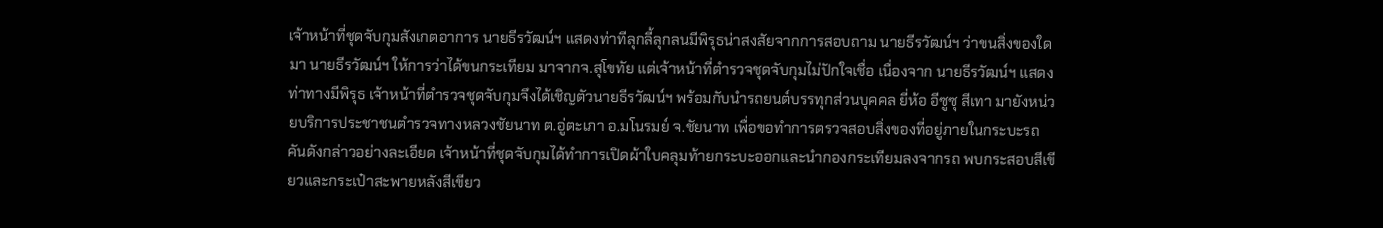เจ้าหน้าที่ชุดจับกุมสังเกตอาการ นายธีรวัฒน์ฯ แสดงท่าทีลุกลี้ลุกลนมีพิรุธน่าสงสัยจากการสอบถาม นายธีรวัฒน์ฯ ว่าขนสิ่งของใดมา นายธีรวัฒน์ฯ ให้การว่าได้ขนกระเทียม มาจากจ.สุโขทัย แต่เจ้าหน้าที่ตำรวจชุดจับกุมไม่ปักใจเชื่อ เนื่องจาก นายธีรวัฒน์ฯ แสดงท่าทางมีพิรุธ เจ้าหน้าที่ตำรวจชุดจับกุมจึงได้เชิญตัวนายธีรวัฒน์ฯ พร้อมกับนำรถยนต์บรรทุกส่วนบุคคล ยี่ห้อ อีซูซุ สีเทา มายังหน่วยบริการประชาชนตำรวจทางหลวงชัยนาท ต.อู่ตะเภา อ.มโนรมย์ จ.ชัยนาท เพื่อขอทำการตรวจสอบสิ่งของที่อยู่ภายในกระบะรถคันดังกล่าวอย่างละเอียด เจ้าหน้าที่ชุดจับกุมได้ทำการเปิดผ้าใบคลุมท้ายกระบะออกและนำกองกระเทียมลงจากรถ พบกระสอบสีเขียวและกระเป๋าสะพายหลังสีเขียว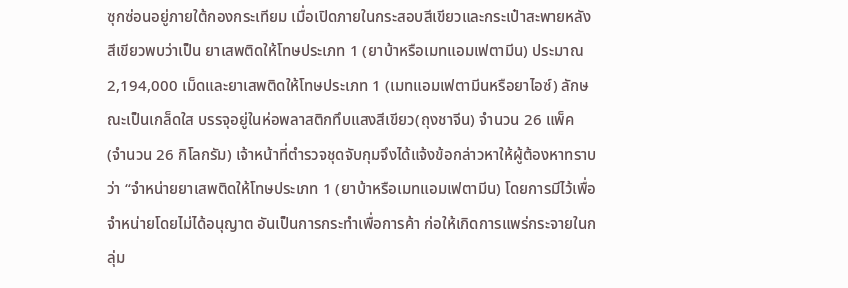ซุกซ่อนอยู่ภายใต้กองกระเทียม เมื่อเปิดภายในกระสอบสีเขียวและกระเป๋าสะพายหลังสีเขียวพบว่าเป็น ยาเสพติดให้โทษประเภท 1 (ยาบ้าหรือเมทแอมเฟตามีน) ประมาณ 2,194,000 เม็ดและยาเสพติดให้โทษประเภท 1 (เมทแอมเฟตามีนหรือยาไอซ์) ลักษณะเป็นเกล็ดใส บรรจุอยู่ในห่อพลาสติกทึบแสงสีเขียว(ถุงชาจีน) จำนวน 26 แพ็ค (จำนวน 26 กิโลกรัม) เจ้าหน้าที่ตำรวจชุดจับกุมจึงได้แจ้งข้อกล่าวหาให้ผู้ต้องหาทราบว่า “จำหน่ายยาเสพติดให้โทษประเภท 1 (ยาบ้าหรือเมทแอมเฟตามีน) โดยการมีไว้เพื่อจำหน่ายโดยไม่ได้อนุญาต อันเป็นการกระทำเพื่อการค้า ก่อให้เกิดการแพร่กระจายในกลุ่ม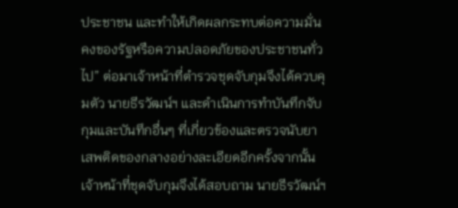ประชาชน และทำให้เกิดผลกระทบต่อความมั่นคงของรัฐหรือความปลอดภัยของประชาชนทั่วไป” ต่อมาเจ้าหน้าที่ตำรวจชุดจับกุมจึงได้ควบคุมตัว นายธีรวัฒน์ฯ และดำเนินการทำบันทึกจับกุมและบันทึกอื่นๆ ที่เกี่ยวข้องและตรวจนับยาเสพติดของกลางอย่างละเอียดอีกครั้งจากนั้นเจ้าหน้าที่ชุดจับกุมจึงได้สอบถาม นายธีรวัฒน์ฯ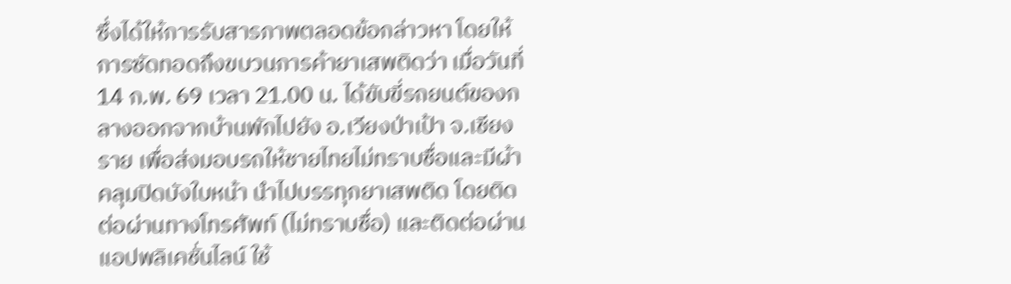ซึ่งได้ให้การรับสารภาพตลอดข้อกล่าวหา โดยให้การซัดทอดถึงขบวนการค้ายาเสพติดว่า เมื่อวันที่ 14 ก.พ. 69 เวลา 21.00 น. ได้ขับขี่รถยนต์ของกลางออกจากบ้านพักไปยัง อ.เวียงป่าเป้า จ.เชียงราย เพื่อส่งมอบรถให้ชายไทยไม่ทราบชื่อและมีผ้าคลุมปิดบังใบหน้า นำไปบรรทุกยาเสพติด โดยติดต่อผ่านทางโทรศัพท์ (ไม่ทราบชื่อ) และติดต่อผ่านแอปพลิเคชั่นไลน์ ใช้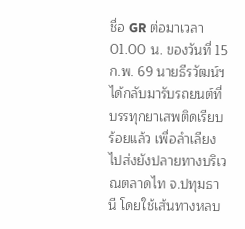ชื่อ GR ต่อมาเวลา 01.00 น. ของวันที่ 15 ก.พ. 69 นายธีรวัฒน์ฯ ได้กลับมารับรถยนต์ที่บรรทุกยาเสพติดเรียบร้อยแล้ว เพื่อลำเลียงไปส่งยังปลายทางบริเวณตลาดไท จ.ปทุมธานี โดยใช้เส้นทางหลบ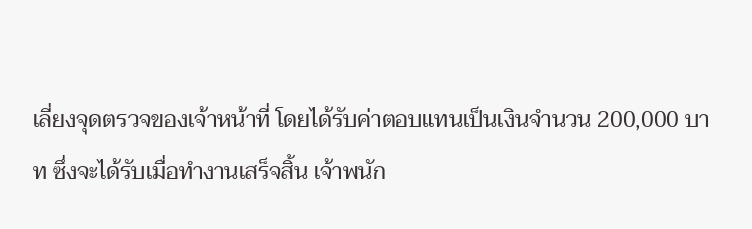เลี่ยงจุดตรวจของเจ้าหน้าที่ โดยได้รับค่าตอบแทนเป็นเงินจำนวน 200,000 บาท ซึ่งจะได้รับเมื่อทำงานเสร็จสิ้น เจ้าพนัก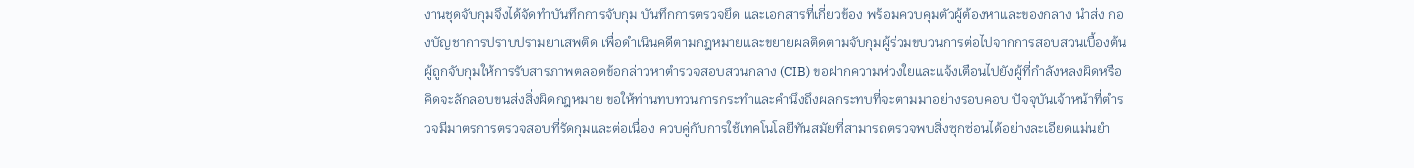งานชุดจับกุมจึงได้จัดทำบันทึกการจับกุม บันทึกการตรวจยึด และเอกสารที่เกี่ยวข้อง พร้อมควบคุมตัวผู้ต้องหาและของกลาง นำส่ง กองบัญชาการปราบปรามยาเสพติด เพื่อดำเนินคดีตามกฎหมายและขยายผลติดตามจับกุมผู้ร่วมขบวนการต่อไปจากการสอบสวนเบื้องต้น ผู้ถูกจับกุมให้การรับสารภาพตลอดข้อกล่าวหาตำรวจสอบสวนกลาง (CIB) ขอฝากความห่วงใยและแจ้งเตือนไปยังผู้ที่กำลังหลงผิดหรือคิดจะลักลอบขนส่งสิ่งผิดกฎหมาย ขอให้ท่านทบทวนการกระทำและคำนึงถึงผลกระทบที่จะตามมาอย่างรอบคอบ ปัจจุบันเจ้าหน้าที่ตำรวจมีมาตรการตรวจสอบที่รัดกุมและต่อเนื่อง ควบคู่กับการใช้เทคโนโลยีทันสมัยที่สามารถตรวจพบสิ่งซุกซ่อนได้อย่างละเอียดแม่นยำ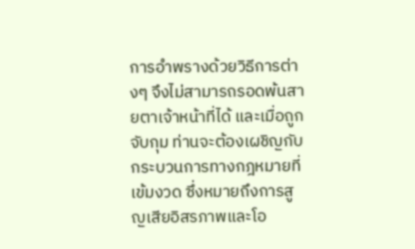การอำพรางด้วยวิธีการต่างๆ จึงไม่สามารถรอดพ้นสายตาเจ้าหน้าที่ได้ และเมื่อถูกจับกุม ท่านจะต้องเผชิญกับกระบวนการทางกฎหมายที่เข้มงวด ซึ่งหมายถึงการสูญเสียอิสรภาพและโอ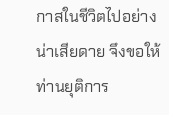กาสในชีวิตไปอย่างน่าเสียดาย จึงขอให้ท่านยุติการ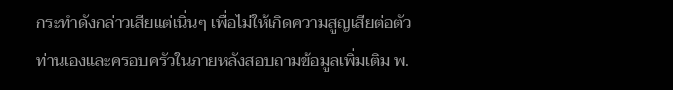กระทำดังกล่าวเสียแต่เนิ่นๆ เพื่อไม่ให้เกิดความสูญเสียต่อตัวท่านเองและครอบครัวในภายหลังสอบถามข้อมูลเพิ่มเติม พ.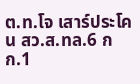ต.ท.โจ เสาร์ประโคน สว.ส.ทล.6 กก.1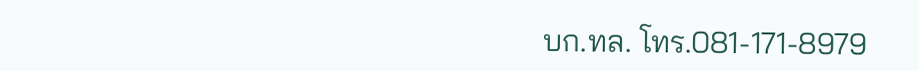บก.ทล. โทร.081-171-8979